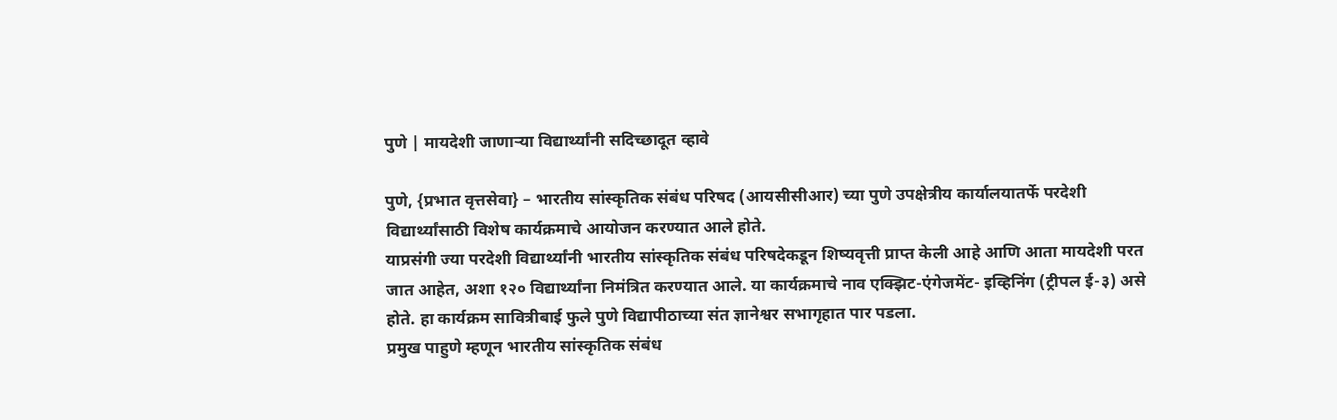पुणे | मायदेशी जाणाऱ्या विद्यार्थ्यांनी सदिच्छादूत व्हावे

पुणे, {प्रभात वृत्तसेवा} – भारतीय सांस्कृतिक संबंध परिषद (आयसीसीआर) च्या पुणे उपक्षेत्रीय कार्यालयातर्फे परदेशी विद्यार्थ्यांसाठी विशेष कार्यक्रमाचे आयोजन करण्यात आले होते.
याप्रसंगी ज्या परदेशी विद्यार्थ्यांनी भारतीय सांस्कृतिक संबंध परिषदेकडून शिष्यवृत्ती प्राप्त केली आहे आणि आता मायदेशी परत जात आहेत, अशा १२० विद्यार्थ्यांना निमंत्रित करण्यात आले. या कार्यक्रमाचे नाव एक्झिट-एंगेजमेंट- इव्हिनिंग (ट्रीपल ई-३) असे होते. हा कार्यक्रम सावित्रीबाई फुले पुणे विद्यापीठाच्या संत ज्ञानेश्वर सभागृहात पार पडला.
प्रमुख पाहुणे म्हणून भारतीय सांस्कृतिक संबंध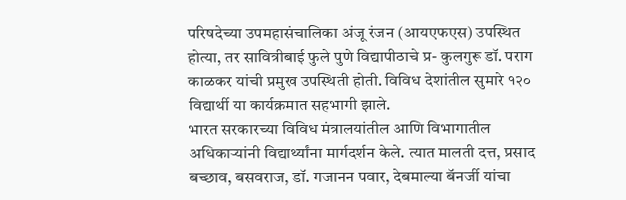परिषदेच्या उपमहासंचालिका अंजू रंजन (आयएफएस) उपस्थित होत्या, तर सावित्रीबाई फुले पुणे विद्यापीठाचे प्र- कुलगुरू डॉ. पराग काळकर यांची प्रमुख उपस्थिती होती. विविध देशांतील सुमारे १२० विद्यार्थी या कार्यक्रमात सहभागी झाले.
भारत सरकारच्या विविध मंत्रालयांतील आणि विभागातील अधिकाऱ्यांनी विद्यार्थ्यांना मार्गदर्शन केले. त्यात मालती दत्त, प्रसाद बच्छाव, बसवराज, डॉ. गजानन पवार, देबमाल्या बॅनर्जी यांचा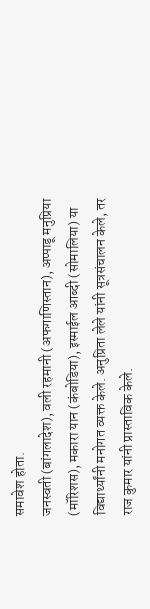समावेश होता.
जनस्वती (बांगलादेश), वली रहमानी (अफगाणिस्तान), अप्पाडू मनुप्रिया (मॉरिशस), मकारा यान (कंबोडिया), इस्माईल आब्दी (सोमालिया) या विद्यार्थ्यांनी मनोगत व्यक्त केले. अनुप्रिता लेले यांनी सूत्रसंचालन केले, तर राज कुमार यांनी प्रास्ताविक केले.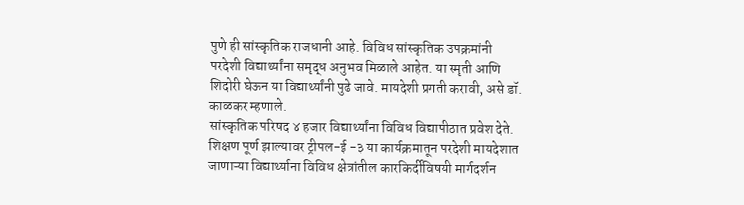पुणे ही सांस्कृतिक राजधानी आहे. विविध सांस्कृतिक उपक्रमांनी परदेशी विद्यार्थ्यांना समृद्ध अनुभव मिळाले आहेत. या स्मृती आणि शिदोरी घेऊन या विद्यार्थ्यांनी पुढे जावे. मायदेशी प्रगती करावी, असे डॉ. काळकर म्हणाले.
सांस्कृतिक परिषद ४ हजार विद्यार्थ्यांना विविध विद्यापीठात प्रवेश देते. शिक्षण पूर्ण झाल्यावर ट्रीपल-ई -३ या कार्यक्रमातून परदेशी मायदेशात जाणाऱ्या विद्यार्थ्याना विविध क्षेत्रांतील कारकिर्दीविषयी मार्गदर्शन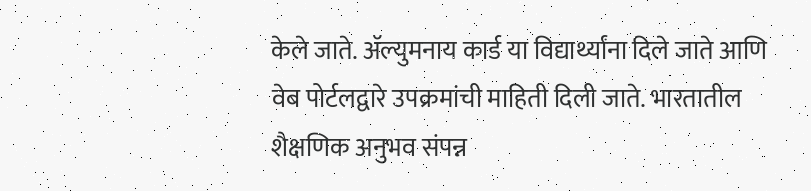केले जाते. ॲल्युमनाय कार्ड या विद्यार्थ्यांना दिले जाते आणि वेब पोर्टलद्वारे उपक्रमांची माहिती दिली जाते. भारतातील शैक्षणिक अनुभव संपन्न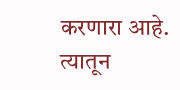करणारा आहे. त्यातून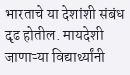भारताचे या देशांशी संबंध दृढ होतील. मायदेशी जाणाऱ्या विद्यार्थ्यांनी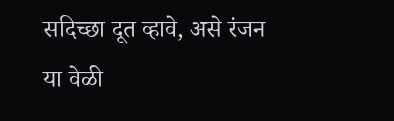सदिच्छा दूत व्हावे, असे रंजन या वेळी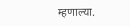म्हणाल्या.